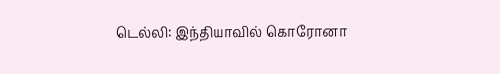டெல்லி: இந்தியாவில் கொரோனா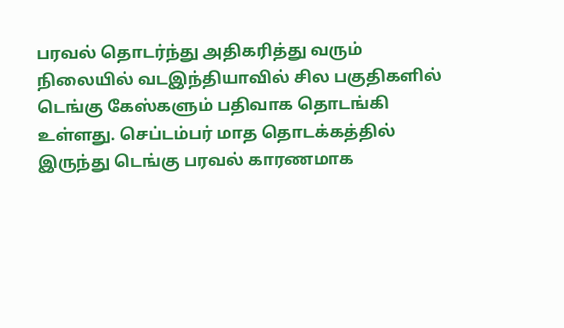பரவல் தொடர்ந்து அதிகரித்து வரும் நிலையில் வடஇந்தியாவில் சில பகுதிகளில் டெங்கு கேஸ்களும் பதிவாக தொடங்கி உள்ளது. செப்டம்பர் மாத தொடக்கத்தில் இருந்து டெங்கு பரவல் காரணமாக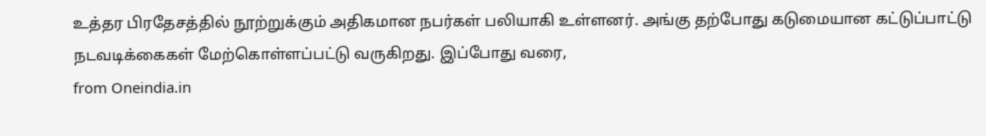உத்தர பிரதேசத்தில் நூற்றுக்கும் அதிகமான நபர்கள் பலியாகி உள்ளனர். அங்கு தற்போது கடுமையான கட்டுப்பாட்டு நடவடிக்கைகள் மேற்கொள்ளப்பட்டு வருகிறது. இப்போது வரை,
from Oneindia.in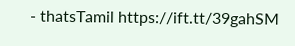- thatsTamil https://ift.tt/39gahSM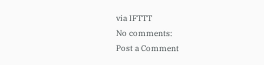via IFTTT
No comments:
Post a Comment